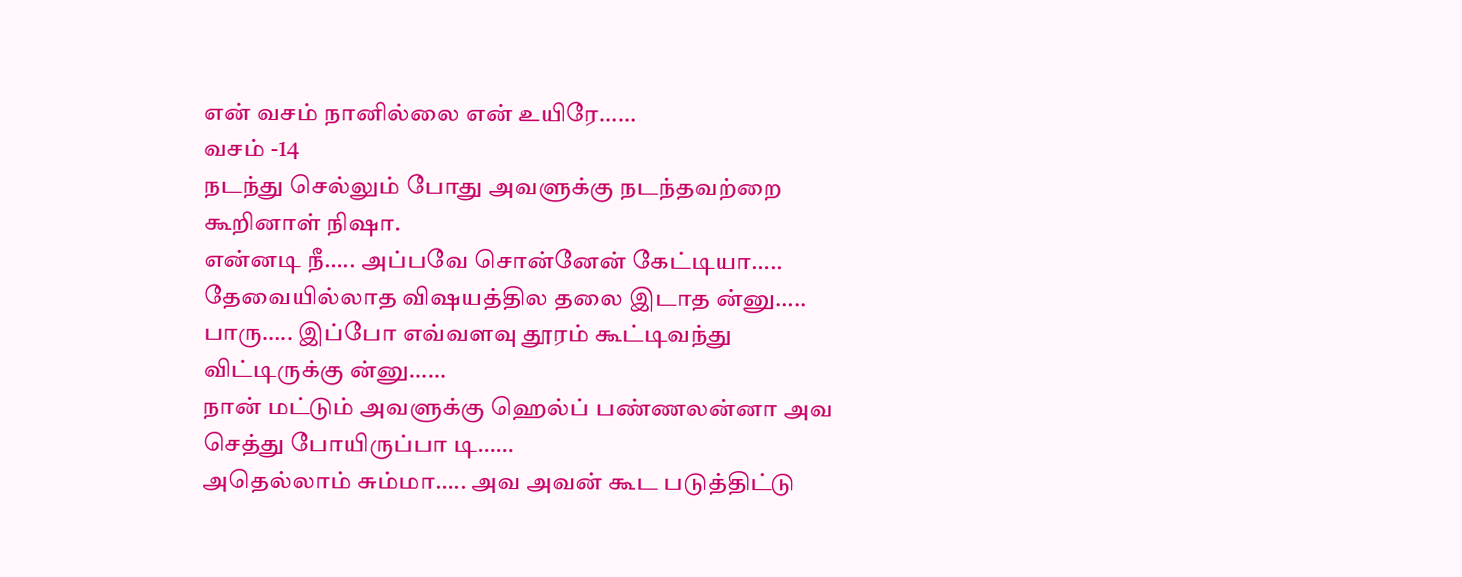என் வசம் நானில்லை என் உயிரே……
வசம் -14
நடந்து செல்லும் போது அவளுக்கு நடந்தவற்றை கூறினாள் நிஷா.
என்னடி நீ….. அப்பவே சொன்னேன் கேட்டியா….. தேவையில்லாத விஷயத்தில தலை இடாத ன்னு….. பாரு….. இப்போ எவ்வளவு தூரம் கூட்டிவந்து விட்டிருக்கு ன்னு……
நான் மட்டும் அவளுக்கு ஹெல்ப் பண்ணலன்னா அவ செத்து போயிருப்பா டி……
அதெல்லாம் சும்மா….. அவ அவன் கூட படுத்திட்டு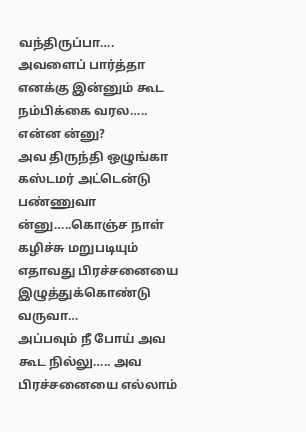வந்திருப்பா…. அவளைப் பார்த்தா எனக்கு இன்னும் கூட நம்பிக்கை வரல…..
என்ன ன்னு?
அவ திருந்தி ஒழுங்கா கஸ்டமர் அட்டென்டு பண்ணுவா ன்னு…..கொஞ்ச நாள் கழிச்சு மறுபடியும் எதாவது பிரச்சனையை இழுத்துக்கொண்டு வருவா…
அப்பவும் நீ போய் அவ கூட நில்லு….. அவ பிரச்சனையை எல்லாம்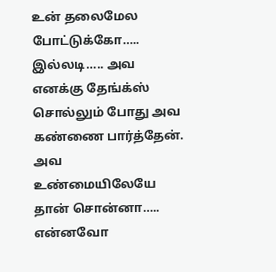உன் தலைமேல போட்டுக்கோ…..
இல்லடி….. அவ எனக்கு தேங்க்ஸ் சொல்லும் போது அவ கண்ணை பார்த்தேன். அவ உண்மையிலேயே தான் சொன்னா…..
என்னவோ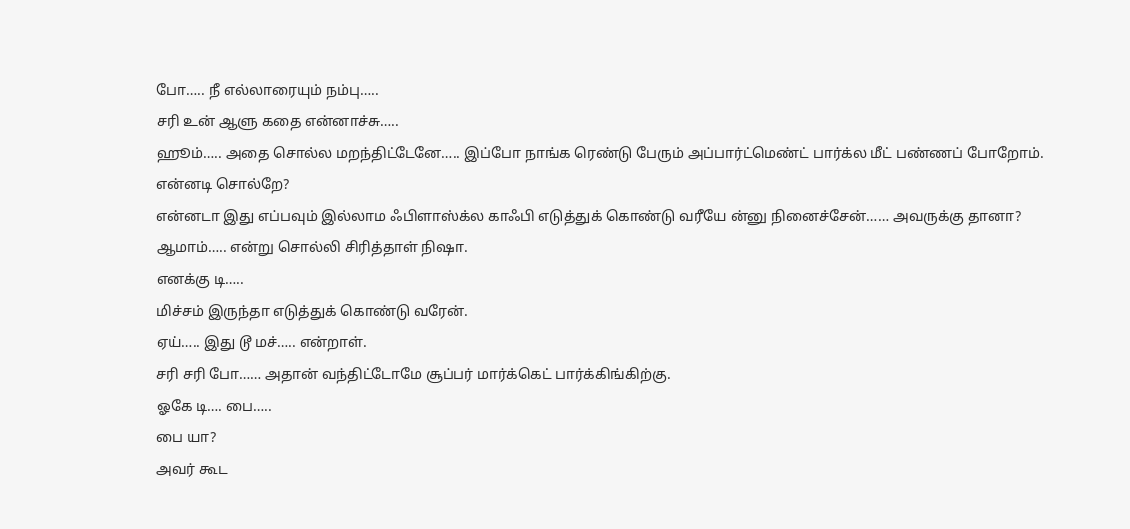போ….. நீ எல்லாரையும் நம்பு…..
சரி உன் ஆளு கதை என்னாச்சு…..
ஹூம்….. அதை சொல்ல மறந்திட்டேனே….. இப்போ நாங்க ரெண்டு பேரும் அப்பார்ட்மெண்ட் பார்க்ல மீட் பண்ணப் போறோம்.
என்னடி சொல்றே?
என்னடா இது எப்பவும் இல்லாம ஃபிளாஸ்க்ல காஃபி எடுத்துக் கொண்டு வரீயே ன்னு நினைச்சேன்…… அவருக்கு தானா?
ஆமாம்….. என்று சொல்லி சிரித்தாள் நிஷா.
எனக்கு டி…..
மிச்சம் இருந்தா எடுத்துக் கொண்டு வரேன்.
ஏய்….. இது டூ மச்….. என்றாள்.
சரி சரி போ…… அதான் வந்திட்டோமே சூப்பர் மார்க்கெட் பார்க்கிங்கிற்கு.
ஓகே டி…. பை…..
பை யா?
அவர் கூட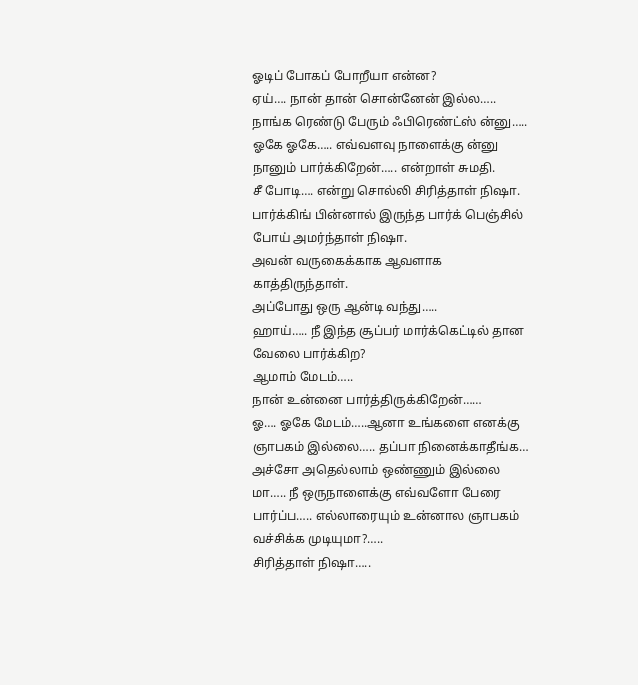ஓடிப் போகப் போறீயா என்ன?
ஏய்…. நான் தான் சொன்னேன் இல்ல….. நாங்க ரெண்டு பேரும் ஃபிரெண்ட்ஸ் ன்னு…..
ஓகே ஓகே….. எவ்வளவு நாளைக்கு ன்னு நானும் பார்க்கிறேன்….. என்றாள் சுமதி.
சீ போடி…. என்று சொல்லி சிரித்தாள் நிஷா.
பார்க்கிங் பின்னால் இருந்த பார்க் பெஞ்சில் போய் அமர்ந்தாள் நிஷா.
அவன் வருகைக்காக ஆவளாக காத்திருந்தாள்.
அப்போது ஒரு ஆன்டி வந்து…..
ஹாய்….. நீ இந்த சூப்பர் மார்க்கெட்டில் தான வேலை பார்க்கிற?
ஆமாம் மேடம்…..
நான் உன்னை பார்த்திருக்கிறேன்……
ஓ…. ஓகே மேடம்…..ஆனா உங்களை எனக்கு ஞாபகம் இல்லை….. தப்பா நினைக்காதீங்க…
அச்சோ அதெல்லாம் ஒண்ணும் இல்லை மா….. நீ ஒருநாளைக்கு எவ்வளோ பேரை பார்ப்ப….. எல்லாரையும் உன்னால ஞாபகம் வச்சிக்க முடியுமா?…..
சிரித்தாள் நிஷா…..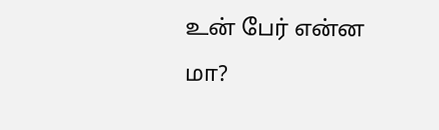உன் பேர் என்ன மா?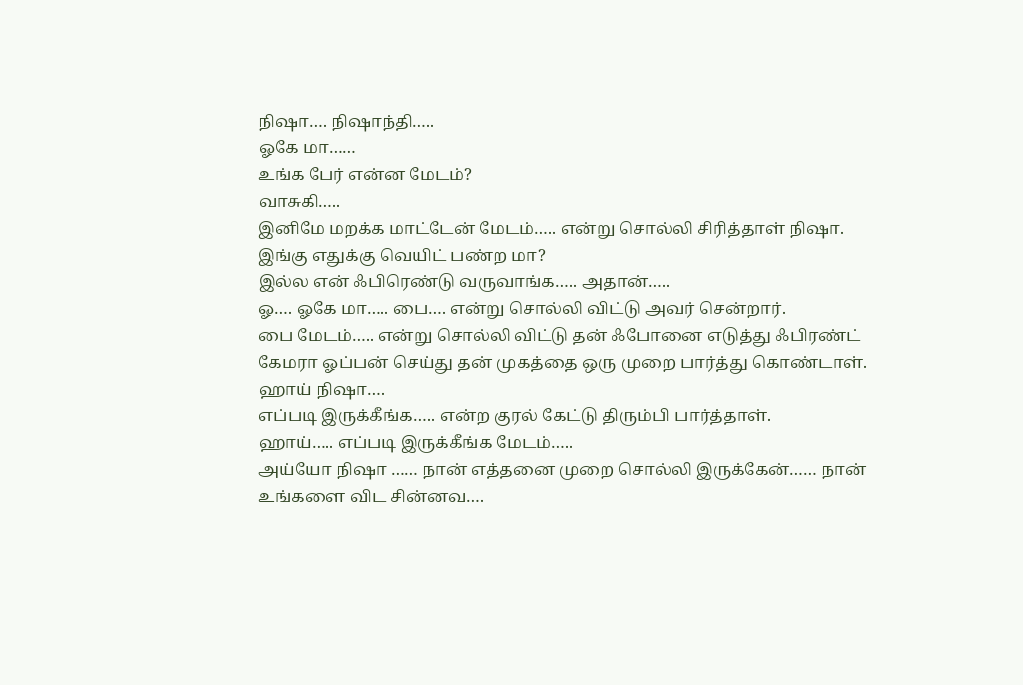நிஷா…. நிஷாந்தி…..
ஓகே மா……
உங்க பேர் என்ன மேடம்?
வாசுகி…..
இனிமே மறக்க மாட்டேன் மேடம்….. என்று சொல்லி சிரித்தாள் நிஷா.
இங்கு எதுக்கு வெயிட் பண்ற மா?
இல்ல என் ஃபிரெண்டு வருவாங்க….. அதான்…..
ஓ…. ஓகே மா….. பை…. என்று சொல்லி விட்டு அவர் சென்றார்.
பை மேடம்….. என்று சொல்லி விட்டு தன் ஃபோனை எடுத்து ஃபிரண்ட் கேமரா ஓப்பன் செய்து தன் முகத்தை ஒரு முறை பார்த்து கொண்டாள்.
ஹாய் நிஷா….
எப்படி இருக்கீங்க….. என்ற குரல் கேட்டு திரும்பி பார்த்தாள்.
ஹாய்….. எப்படி இருக்கீங்க மேடம்…..
அய்யோ நிஷா …… நான் எத்தனை முறை சொல்லி இருக்கேன்…… நான் உங்களை விட சின்னவ….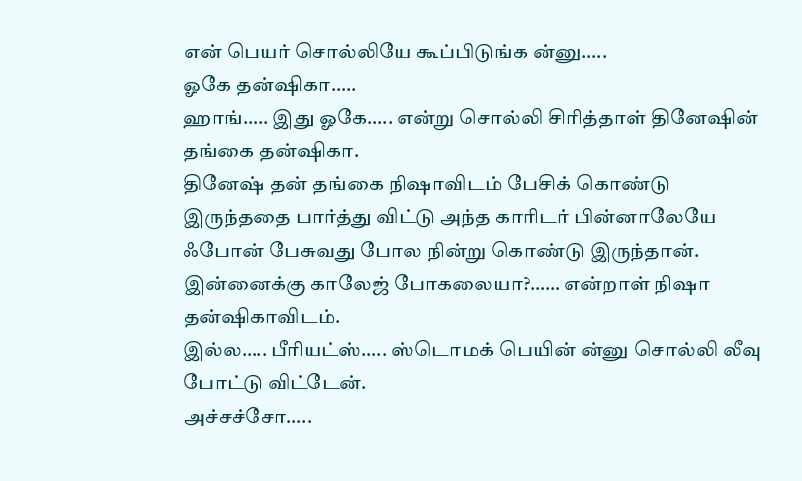என் பெயர் சொல்லியே கூப்பிடுங்க ன்னு…..
ஓகே தன்ஷிகா…..
ஹாங்….. இது ஓகே….. என்று சொல்லி சிரித்தாள் தினேஷின் தங்கை தன்ஷிகா.
தினேஷ் தன் தங்கை நிஷாவிடம் பேசிக் கொண்டு இருந்ததை பார்த்து விட்டு அந்த காரிடர் பின்னாலேயே ஃபோன் பேசுவது போல நின்று கொண்டு இருந்தான்.
இன்னைக்கு காலேஜ் போகலையா?…… என்றாள் நிஷா தன்ஷிகாவிடம்.
இல்ல….. பீரியட்ஸ்….. ஸ்டொமக் பெயின் ன்னு சொல்லி லீவு போட்டு விட்டேன்.
அச்சச்சோ…..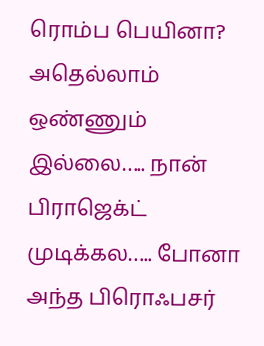ரொம்ப பெயினா?
அதெல்லாம் ஒண்ணும் இல்லை….. நான் பிராஜெக்ட் முடிக்கல….. போனா அந்த பிரொஃபசர்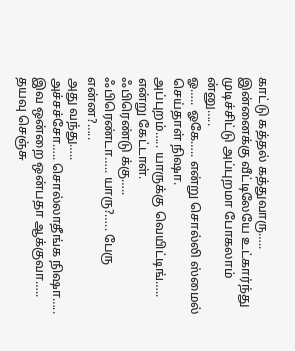காட்டு கத்தல் கத்துவாரு….. இன்னைக்கு வீட்டிலேயே உட்கார்ந்து முடிச்சிட்டு அப்புறமா போகலாம் ன்னு…..
ஓ….. ஓகே….. என்று சொல்லி ஸ்மைல் செய்தாள் நிஷா.
அப்புறம்….. யாருக்கு வெயிட்டிங்….. என்று கேட்டாள்.
ஃபிரெண்டு க்கு…..
ஃபிரெண்டா….. யாரு?….. பேரு என்ன?…..
அது வந்து…..
அச்சச்சோ….. சொல்லாதீங்க நிஷா….. இவ ஒன்றை ஒன்பதா ஆக்குவா….. தயவு செஞ்சு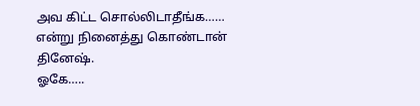அவ கிட்ட சொல்லிடாதீங்க…… என்று நினைத்து கொண்டான் தினேஷ்.
ஓகே…..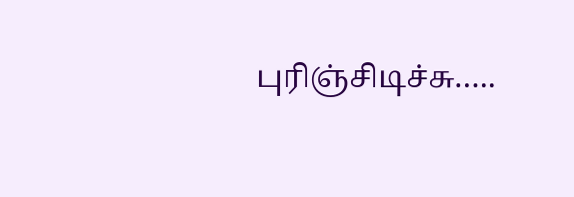புரிஞ்சிடிச்சு…..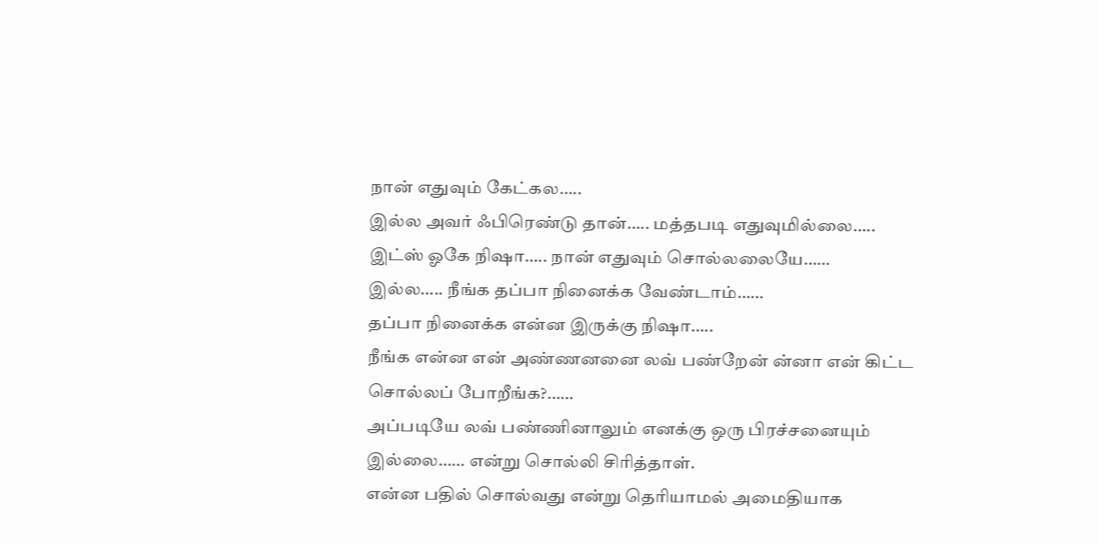நான் எதுவும் கேட்கல…..
இல்ல அவர் ஃபிரெண்டு தான்….. மத்தபடி எதுவுமில்லை…..
இட்ஸ் ஓகே நிஷா….. நான் எதுவும் சொல்லலையே……
இல்ல….. நீங்க தப்பா நினைக்க வேண்டாம்……
தப்பா நினைக்க என்ன இருக்கு நிஷா…..
நீங்க என்ன என் அண்ணனனை லவ் பண்றேன் ன்னா என் கிட்ட சொல்லப் போறீங்க?……
அப்படியே லவ் பண்ணினாலும் எனக்கு ஒரு பிரச்சனையும் இல்லை…… என்று சொல்லி சிரித்தாள்.
என்ன பதில் சொல்வது என்று தெரியாமல் அமைதியாக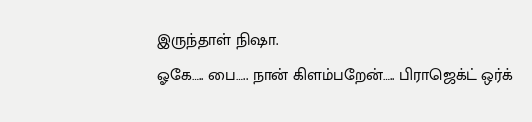இருந்தாள் நிஷா.
ஓகே….. பை….. நான் கிளம்பறேன்….. பிராஜெக்ட் ஒர்க்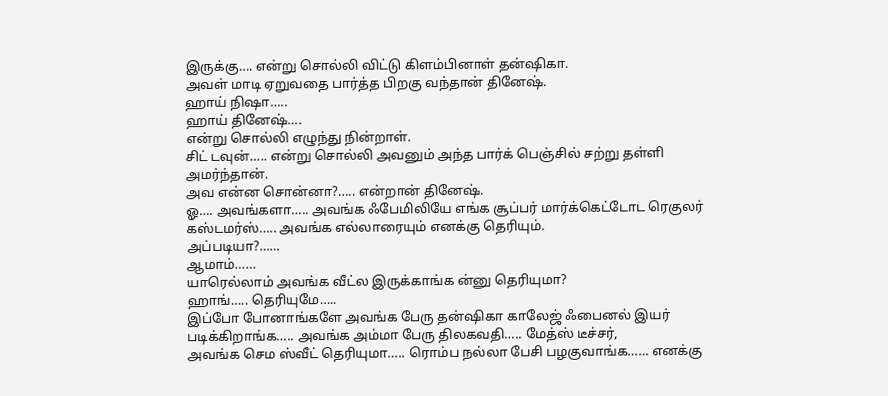இருக்கு…. என்று சொல்லி விட்டு கிளம்பினாள் தன்ஷிகா.
அவள் மாடி ஏறுவதை பார்த்த பிறகு வந்தான் தினேஷ்.
ஹாய் நிஷா…..
ஹாய் தினேஷ்….
என்று சொல்லி எழுந்து நின்றாள்.
சிட் டவுன்….. என்று சொல்லி அவனும் அந்த பார்க் பெஞ்சில் சற்று தள்ளி அமர்ந்தான்.
அவ என்ன சொன்னா?….. என்றான் தினேஷ்.
ஓ…. அவங்களா….. அவங்க ஃபேமிலியே எங்க சூப்பர் மார்க்கெட்டோட ரெகுலர் கஸ்டமர்ஸ்….. அவங்க எல்லாரையும் எனக்கு தெரியும்.
அப்படியா?……
ஆமாம்……
யாரெல்லாம் அவங்க வீட்ல இருக்காங்க ன்னு தெரியுமா?
ஹாங்….. தெரியுமே…..
இப்போ போனாங்களே அவங்க பேரு தன்ஷிகா காலேஜ் ஃபைனல் இயர் படிக்கிறாங்க….. அவங்க அம்மா பேரு திலகவதி….. மேத்ஸ் டீச்சர்,
அவங்க செம ஸ்வீட் தெரியுமா….. ரொம்ப நல்லா பேசி பழகுவாங்க…… எனக்கு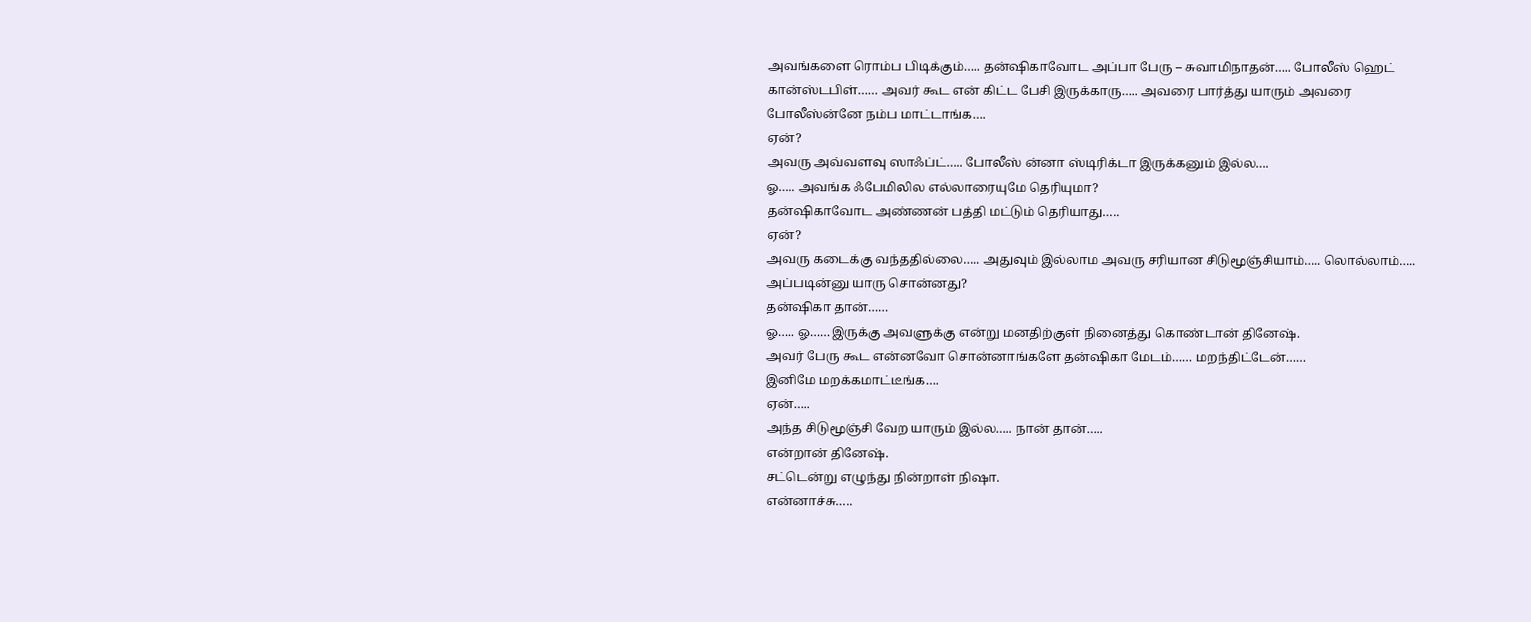அவங்களை ரொம்ப பிடிக்கும்….. தன்ஷிகாவோட அப்பா பேரு – சுவாமிநாதன்….. போலீஸ் ஹெட் கான்ஸ்டபிள்…… அவர் கூட என் கிட்ட பேசி இருக்காரு….. அவரை பார்த்து யாரும் அவரை போலீஸ்ன்னே நம்ப மாட்டாங்க….
ஏன்?
அவரு அவ்வளவு ஸாஃப்ட்….. போலீஸ் ன்னா ஸ்டிரிக்டா இருக்கனும் இல்ல….
ஓ….. அவங்க ஃபேமிலில எல்லாரையுமே தெரியுமா?
தன்ஷிகாவோட அண்ணன் பத்தி மட்டும் தெரியாது…..
ஏன்?
அவரு கடைக்கு வந்ததில்லை….. அதுவும் இல்லாம அவரு சரியான சிடுமூஞ்சியாம்….. லொல்லாம்…..
அப்படின்னு யாரு சொன்னது?
தன்ஷிகா தான்……
ஓ….. ஓ……இருக்கு அவளுக்கு என்று மனதிற்குள் நினைத்து கொண்டான் தினேஷ்.
அவர் பேரு கூட என்னவோ சொன்னாங்களே தன்ஷிகா மேடம்…… மறந்திட்டேன்……
இனிமே மறக்கமாட்டீங்க….
ஏன்…..
அந்த சிடுமூஞ்சி வேற யாரும் இல்ல….. நான் தான்…..
என்றான் தினேஷ்.
சட்டென்று எழுந்து நின்றாள் நிஷா.
என்னாச்சு…..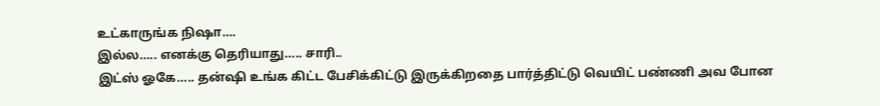உட்காருங்க நிஷா….
இல்ல….. எனக்கு தெரியாது….. சாரி..
இட்ஸ் ஓகே….. தன்ஷி உங்க கிட்ட பேசிக்கிட்டு இருக்கிறதை பார்த்திட்டு வெயிட் பண்ணி அவ போன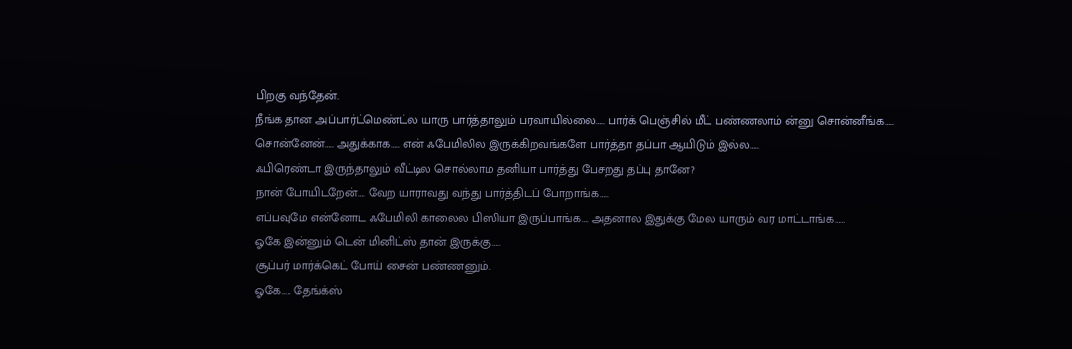பிறகு வந்தேன்.
நீங்க தான அப்பார்ட்மெண்ட்ல யாரு பார்த்தாலும் பரவாயில்லை….. பார்க் பெஞ்சில் மீட் பண்ணலாம் ன்னு சொன்னீங்க…..
சொன்னேன்….. அதுக்காக….. என் ஃபேமிலில இருக்கிறவங்களே பார்த்தா தப்பா ஆயிடும் இல்ல…..
ஃபிரெண்டா இருந்தாலும் வீட்டில சொல்லாம தனியா பார்த்து பேசறது தப்பு தானே?
நான் போயிடறேன்…. வேற யாராவது வந்து பார்த்திடப் போறாங்க…..
எப்பவுமே என்னோட ஃபேமிலி காலைல பிஸியா இருப்பாங்க…. அதனால இதுக்கு மேல யாரும் வர மாட்டாங்க……
ஓகே இன்னும் டென் மினிட்ஸ் தான் இருக்கு…..
சூப்பர் மார்க்கெட் போய் சைன் பண்ணனும்.
ஓகே….. தேங்க்ஸ்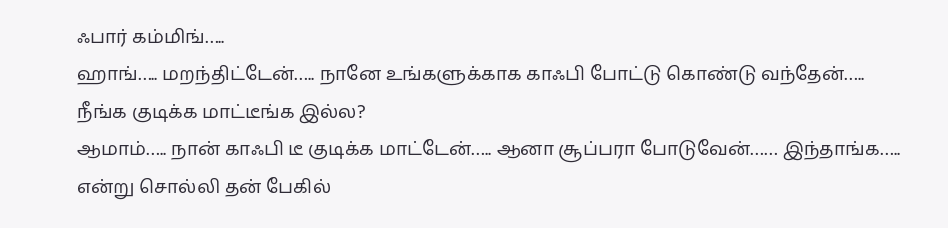ஃபார் கம்மிங்…..
ஹாங்….. மறந்திட்டேன்….. நானே உங்களுக்காக காஃபி போட்டு கொண்டு வந்தேன்…..
நீங்க குடிக்க மாட்டீங்க இல்ல?
ஆமாம்….. நான் காஃபி டீ குடிக்க மாட்டேன்….. ஆனா சூப்பரா போடுவேன்…… இந்தாங்க….. என்று சொல்லி தன் பேகில்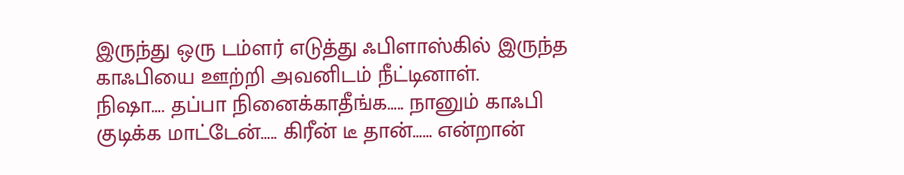இருந்து ஒரு டம்ளர் எடுத்து ஃபிளாஸ்கில் இருந்த காஃபியை ஊற்றி அவனிடம் நீட்டினாள்.
நிஷா…. தப்பா நினைக்காதீங்க….. நானும் காஃபி குடிக்க மாட்டேன்….. கிரீன் டீ தான்…… என்றான்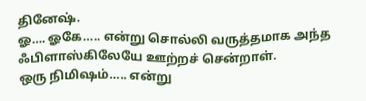தினேஷ்.
ஓ…. ஓகே….. என்று சொல்லி வருத்தமாக அந்த ஃபிளாஸ்கிலேயே ஊற்றச் சென்றாள்.
ஒரு நிமிஷம்….. என்று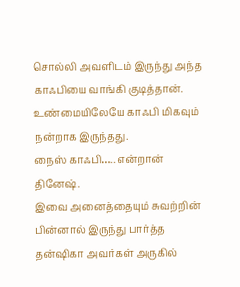சொல்லி அவளிடம் இருந்து அந்த காஃபியை வாங்கி குடித்தான்.
உண்மையிலேயே காஃபி மிகவும் நன்றாக இருந்தது.
நைஸ் காஃபி….. என்றான் தினேஷ்.
இவை அனைத்தையும் சுவற்றின் பின்னால் இருந்து பார்த்த தன்ஷிகா அவர்கள் அருகில்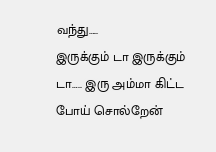வந்து…..
இருக்கும் டா இருக்கும் டா….. இரு அம்மா கிட்ட போய் சொல்றேன்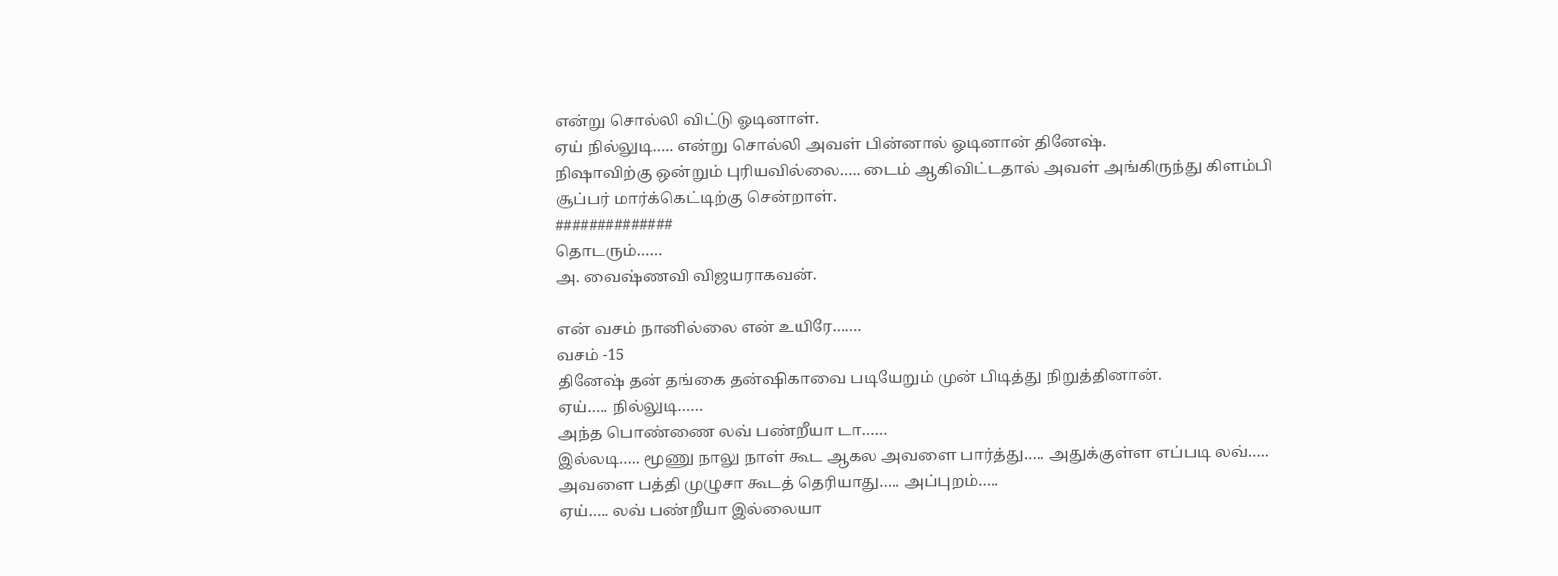என்று சொல்லி விட்டு ஓடினாள்.
ஏய் நில்லுடி….. என்று சொல்லி அவள் பின்னால் ஓடினான் தினேஷ்.
நிஷாவிற்கு ஒன்றும் புரியவில்லை….. டைம் ஆகிவிட்டதால் அவள் அங்கிருந்து கிளம்பி சூப்பர் மார்க்கெட்டிற்கு சென்றாள்.
##############
தொடரும்……
அ. வைஷ்ணவி விஜயராகவன்.

என் வசம் நானில்லை என் உயிரே…….
வசம் -15
தினேஷ் தன் தங்கை தன்ஷிகாவை படியேறும் முன் பிடித்து நிறுத்தினான்.
ஏய்….. நில்லுடி……
அந்த பொண்ணை லவ் பண்றீயா டா……
இல்லடி….. மூணு நாலு நாள் கூட ஆகல அவளை பார்த்து….. அதுக்குள்ள எப்படி லவ்….. அவளை பத்தி முழுசா கூடத் தெரியாது….. அப்புறம்…..
ஏய்….. லவ் பண்றீயா இல்லையா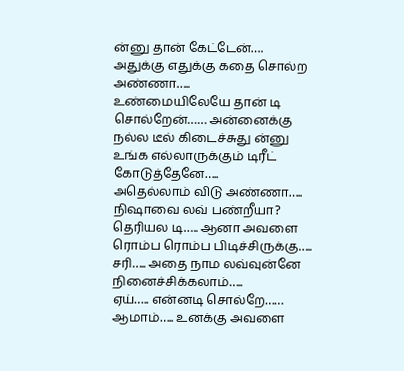ன்னு தான் கேட்டேன்…. அதுக்கு எதுக்கு கதை சொல்ற அண்ணா…..
உண்மையிலேயே தான் டி சொல்றேன்…… அன்னைக்கு நல்ல டீல் கிடைச்சுது ன்னு உங்க எல்லாருக்கும் டிரீட் கோடுத்தேனே…..
அதெல்லாம் விடு அண்ணா….. நிஷாவை லவ் பண்றீயா?
தெரியல டி….. ஆனா அவளை ரொம்ப ரொம்ப பிடிச்சிருக்கு…..
சரி….. அதை நாம லவ்வுன்னே நினைச்சிக்கலாம்…..
ஏய்….. என்னடி சொல்றே……
ஆமாம்….. உனக்கு அவளை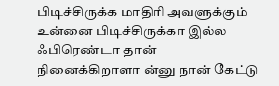பிடிச்சிருக்க மாதிரி அவளுக்கும் உன்னை பிடிச்சிருக்கா இல்ல ஃபிரெண்டா தான் நினைக்கிறாளா ன்னு நான் கேட்டு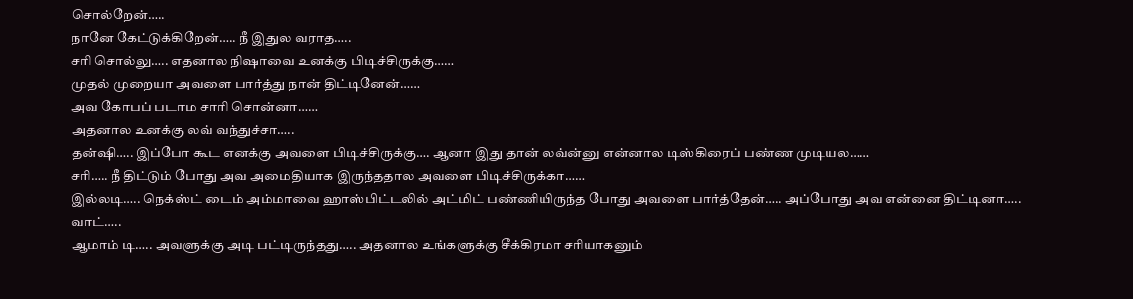சொல்றேன்…..
நானே கேட்டுக்கிறேன்….. நீ இதுல வராத…..
சரி சொல்லு….. எதனால நிஷாவை உனக்கு பிடிச்சிருக்கு……
முதல் முறையா அவளை பார்த்து நான் திட்டினேன்……
அவ கோபப் படாம சாரி சொன்னா……
அதனால உனக்கு லவ் வந்துச்சா…..
தன்ஷி….. இப்போ கூட எனக்கு அவளை பிடிச்சிருக்கு…. ஆனா இது தான் லவ்ன்னு என்னால டிஸ்கிரைப் பண்ண முடியல……
சரி….. நீ திட்டும் போது அவ அமைதியாக இருந்ததால அவளை பிடிச்சிருக்கா……
இல்லடி….. நெக்ஸ்ட் டைம் அம்மாவை ஹாஸ்பிட்டலில் அட்மிட் பண்ணியிருந்த போது அவளை பார்த்தேன்….. அப்போது அவ என்னை திட்டினா…..
வாட்…..
ஆமாம் டி….. அவளுக்கு அடி பட்டிருந்தது….. அதனால உங்களுக்கு சீக்கிரமா சரியாகனும்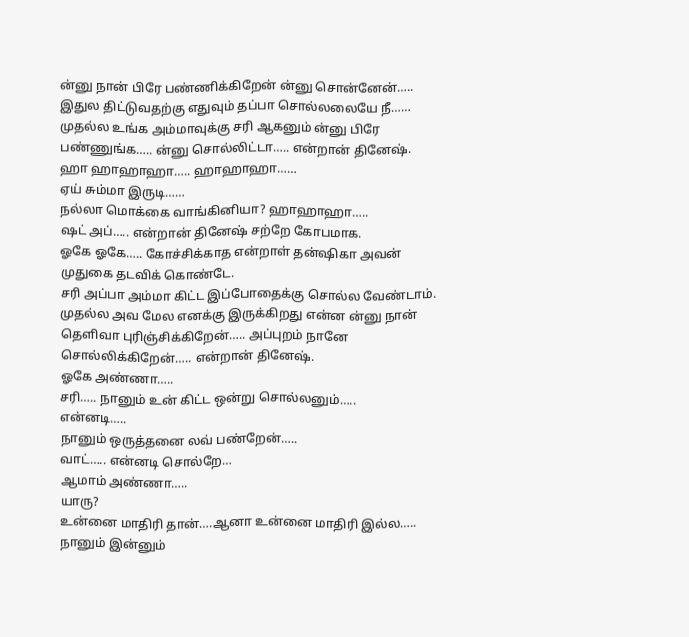ன்னு நான் பிரே பண்ணிக்கிறேன் ன்னு சொன்னேன்…..
இதுல திட்டுவதற்கு எதுவும் தப்பா சொல்லலையே நீ……
முதல்ல உங்க அம்மாவுக்கு சரி ஆகனும் ன்னு பிரே பண்ணுங்க….. ன்னு சொல்லிட்டா….. என்றான் தினேஷ்.
ஹா ஹாஹாஹா….. ஹாஹாஹா……
ஏய் சும்மா இருடி……
நல்லா மொக்கை வாங்கினியா? ஹாஹாஹா…..
ஷட் அப்….. என்றான் தினேஷ் சற்றே கோபமாக.
ஓகே ஓகே….. கோச்சிக்காத என்றாள் தன்ஷிகா அவன் முதுகை தடவிக் கொண்டே.
சரி அப்பா அம்மா கிட்ட இப்போதைக்கு சொல்ல வேண்டாம். முதல்ல அவ மேல எனக்கு இருக்கிறது என்ன ன்னு நான் தெளிவா புரிஞ்சிக்கிறேன்….. அப்புறம் நானே சொல்லிக்கிறேன்….. என்றான் தினேஷ்.
ஓகே அண்ணா…..
சரி….. நானும் உன் கிட்ட ஒன்று சொல்லனும்…..
என்னடி…..
நானும் ஒருத்தனை லவ் பண்றேன்…..
வாட்….. என்னடி சொல்றே…
ஆமாம் அண்ணா…..
யாரு?
உன்னை மாதிரி தான்….ஆனா உன்னை மாதிரி இல்ல….. நானும் இன்னும்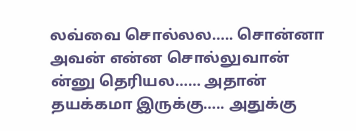லவ்வை சொல்லல….. சொன்னா அவன் என்ன சொல்லுவான் ன்னு தெரியல…… அதான் தயக்கமா இருக்கு….. அதுக்கு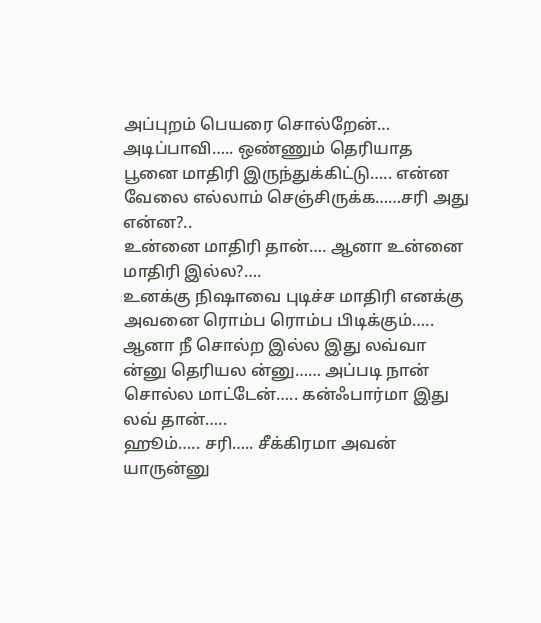அப்புறம் பெயரை சொல்றேன்…
அடிப்பாவி….. ஒண்ணும் தெரியாத பூனை மாதிரி இருந்துக்கிட்டு….. என்ன வேலை எல்லாம் செஞ்சிருக்க……சரி அது என்ன?..
உன்னை மாதிரி தான்…. ஆனா உன்னை மாதிரி இல்ல?….
உனக்கு நிஷாவை புடிச்ச மாதிரி எனக்கு அவனை ரொம்ப ரொம்ப பிடிக்கும்….. ஆனா நீ சொல்ற இல்ல இது லவ்வா ன்னு தெரியல ன்னு…… அப்படி நான் சொல்ல மாட்டேன்….. கன்ஃபார்மா இது லவ் தான்…..
ஹூம்….. சரி….. சீக்கிரமா அவன் யாருன்னு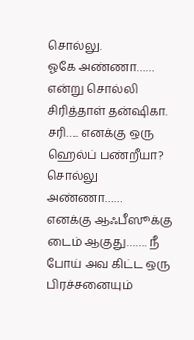சொல்லு.
ஓகே அண்ணா…… என்று சொல்லி சிரித்தாள் தன்ஷிகா.
சரி….. எனக்கு ஒரு ஹெல்ப் பண்றீயா?
சொல்லு அண்ணா……
எனக்கு ஆஃபீஸூக்கு டைம் ஆகுது……. நீ போய் அவ கிட்ட ஒரு பிரச்சனையும்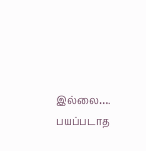இல்லை…. பயப்படாத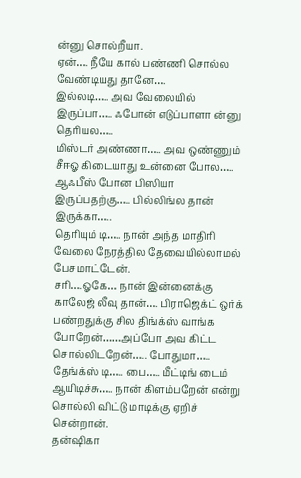ன்னு சொல்றீயா.
ஏன்…. நீயே கால் பண்ணி சொல்ல வேண்டியது தானே….
இல்லடி….. அவ வேலையில் இருப்பா….. ஃபோன் எடுப்பாளா ன்னு தெரியல…..
மிஸ்டர் அண்ணா….. அவ ஒண்ணும் சீஈஓ கிடையாது உன்னை போல….. ஆஃபீஸ் போன பிஸியா இருப்பதற்கு….. பில்லிங்ல தான் இருக்கா…..
தெரியும் டி….. நான் அந்த மாதிரி வேலை நேரத்தில தேவையில்லாமல் பேசமாட்டேன்.
சரி….ஓகே… நான் இன்னைக்கு காலேஜ் லீவு தான்…. பிராஜெக்ட் ஒர்க் பண்றதுக்கு சில திங்க்ஸ் வாங்க போறேன்……அப்போ அவ கிட்ட சொல்லிடறேன்….. போதுமா…..
தேங்க்ஸ் டி….. பை….. மீட்டிங் டைம் ஆயிடிச்சு….. நான் கிளம்பறேன் என்று சொல்லி விட்டு மாடிக்கு ஏறிச் சென்றான்.
தன்ஷிகா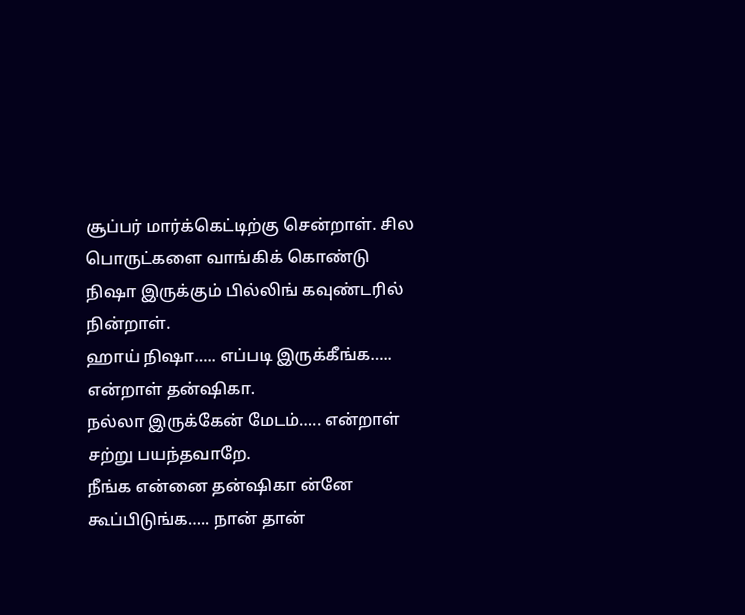சூப்பர் மார்க்கெட்டிற்கு சென்றாள். சில பொருட்களை வாங்கிக் கொண்டு நிஷா இருக்கும் பில்லிங் கவுண்டரில் நின்றாள்.
ஹாய் நிஷா….. எப்படி இருக்கீங்க….. என்றாள் தன்ஷிகா.
நல்லா இருக்கேன் மேடம்….. என்றாள் சற்று பயந்தவாறே.
நீங்க என்னை தன்ஷிகா ன்னே கூப்பிடுங்க….. நான் தான்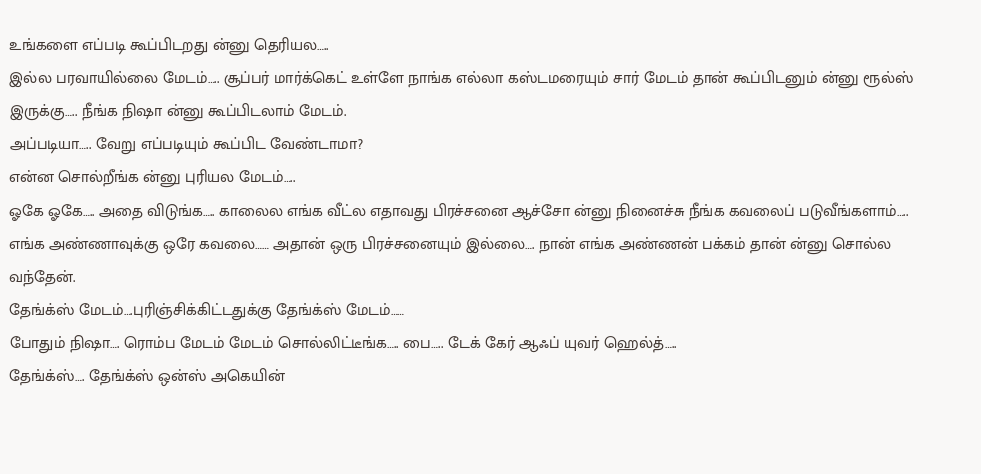உங்களை எப்படி கூப்பிடறது ன்னு தெரியல…..
இல்ல பரவாயில்லை மேடம்….. சூப்பர் மார்க்கெட் உள்ளே நாங்க எல்லா கஸ்டமரையும் சார் மேடம் தான் கூப்பிடனும் ன்னு ரூல்ஸ் இருக்கு….. நீங்க நிஷா ன்னு கூப்பிடலாம் மேடம்.
அப்படியா….. வேறு எப்படியும் கூப்பிட வேண்டாமா?
என்ன சொல்றீங்க ன்னு புரியல மேடம்…..
ஓகே ஓகே….. அதை விடுங்க….. காலைல எங்க வீட்ல எதாவது பிரச்சனை ஆச்சோ ன்னு நினைச்சு நீங்க கவலைப் படுவீங்களாம்….. எங்க அண்ணாவுக்கு ஒரே கவலை…… அதான் ஒரு பிரச்சனையும் இல்லை…. நான் எங்க அண்ணன் பக்கம் தான் ன்னு சொல்ல வந்தேன்.
தேங்க்ஸ் மேடம்….புரிஞ்சிக்கிட்டதுக்கு தேங்க்ஸ் மேடம்……
போதும் நிஷா…. ரொம்ப மேடம் மேடம் சொல்லிட்டீங்க….. பை….. டேக் கேர் ஆஃப் யுவர் ஹெல்த்…..
தேங்க்ஸ்…. தேங்க்ஸ் ஒன்ஸ் அகெயின்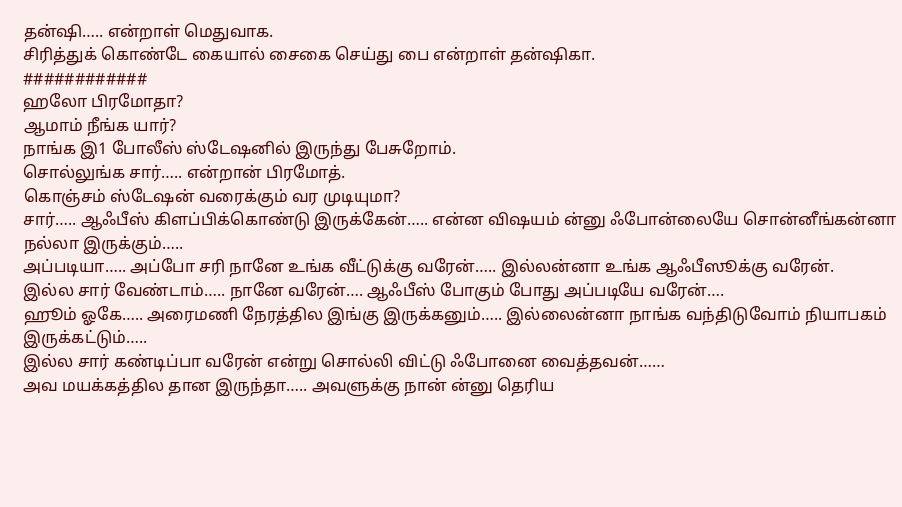தன்ஷி….. என்றாள் மெதுவாக.
சிரித்துக் கொண்டே கையால் சைகை செய்து பை என்றாள் தன்ஷிகா.
############
ஹலோ பிரமோதா?
ஆமாம் நீங்க யார்?
நாங்க இ1 போலீஸ் ஸ்டேஷனில் இருந்து பேசுறோம்.
சொல்லுங்க சார்….. என்றான் பிரமோத்.
கொஞ்சம் ஸ்டேஷன் வரைக்கும் வர முடியுமா?
சார்….. ஆஃபீஸ் கிளப்பிக்கொண்டு இருக்கேன்….. என்ன விஷயம் ன்னு ஃபோன்லையே சொன்னீங்கன்னா நல்லா இருக்கும்…..
அப்படியா….. அப்போ சரி நானே உங்க வீட்டுக்கு வரேன்….. இல்லன்னா உங்க ஆஃபீஸூக்கு வரேன்.
இல்ல சார் வேண்டாம்….. நானே வரேன்…. ஆஃபீஸ் போகும் போது அப்படியே வரேன்….
ஹூம் ஓகே….. அரைமணி நேரத்தில இங்கு இருக்கனும்….. இல்லைன்னா நாங்க வந்திடுவோம் நியாபகம் இருக்கட்டும்…..
இல்ல சார் கண்டிப்பா வரேன் என்று சொல்லி விட்டு ஃபோனை வைத்தவன்……
அவ மயக்கத்தில தான இருந்தா….. அவளுக்கு நான் ன்னு தெரிய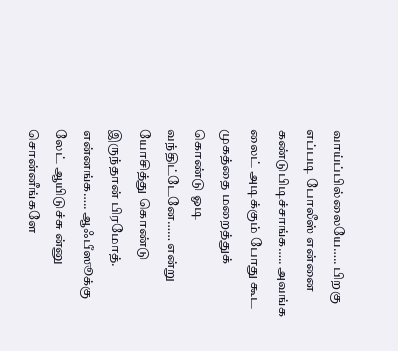வாய்ப்பில்லையே….. பிறகு எப்படி போலீஸ் என்னை கண்டுபிடிச்சாங்க….. அவங்க லைட் அடிக்கும் போது கூட முகத்தை மறைத்துக் கொண்டு ஓடி வந்திட்டேனே…… என்று யோசித்து கொண்டு இருந்தான் பிரமோத்.
என்னங்க….. ஆஃபீஸூக்கு லேட் ஆயிடுச்சு ன்னு சொன்னீங்களே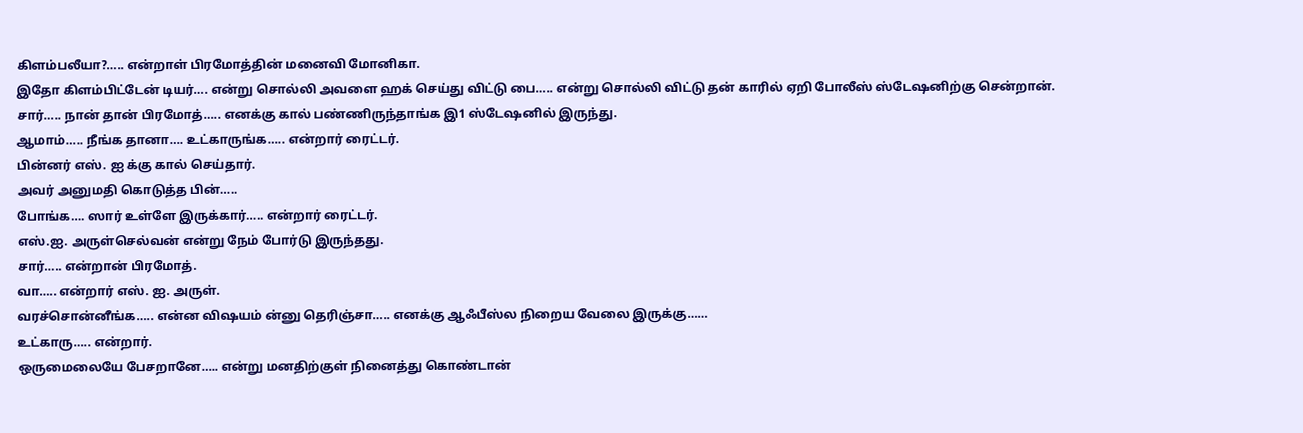கிளம்பலீயா?….. என்றாள் பிரமோத்தின் மனைவி மோனிகா.
இதோ கிளம்பிட்டேன் டியர்…. என்று சொல்லி அவளை ஹக் செய்து விட்டு பை….. என்று சொல்லி விட்டு தன் காரில் ஏறி போலீஸ் ஸ்டேஷனிற்கு சென்றான்.
சார்….. நான் தான் பிரமோத்….. எனக்கு கால் பண்ணிருந்தாங்க இ1 ஸ்டேஷனில் இருந்து.
ஆமாம்….. நீங்க தானா…. உட்காருங்க….. என்றார் ரைட்டர்.
பின்னர் எஸ். ஐ க்கு கால் செய்தார்.
அவர் அனுமதி கொடுத்த பின்…..
போங்க…. ஸார் உள்ளே இருக்கார்….. என்றார் ரைட்டர்.
எஸ்.ஐ. அருள்செல்வன் என்று நேம் போர்டு இருந்தது.
சார்….. என்றான் பிரமோத்.
வா….. என்றார் எஸ். ஐ. அருள்.
வரச்சொன்னீங்க….. என்ன விஷயம் ன்னு தெரிஞ்சா….. எனக்கு ஆஃபீஸ்ல நிறைய வேலை இருக்கு……
உட்காரு….. என்றார்.
ஒருமைலையே பேசறானே….. என்று மனதிற்குள் நினைத்து கொண்டான்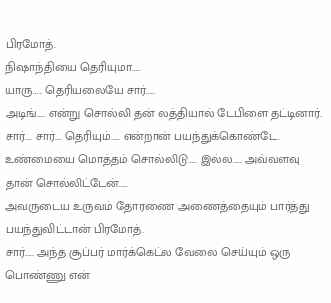பிரமோத்.
நிஷாந்தியை தெரியுமா…..
யாரு….. தெரியலையே சார்…..
அடிங்….. என்று சொல்லி தன் லத்தியால் டேபிளை தட்டினார்.
சார்…. சார்…. தெரியும்….. என்றான் பயந்துக்கொண்டே.
உண்மையை மொத்தம் சொல்லிடு….. இல்ல….. அவ்வளவு தான் சொல்லிட்டேன்…..
அவருடைய உருவம் தோரணை அணைத்தையும் பார்த்து பயந்துவிட்டான் பிரமோத்.
சார்….. அந்த சூப்பர் மார்க்கெட்ல வேலை செய்யும் ஒரு பொண்ணு என்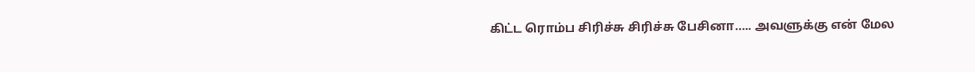கிட்ட ரொம்ப சிரிச்சு சிரிச்சு பேசினா….. அவளுக்கு என் மேல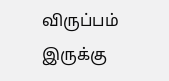விருப்பம் இருக்கு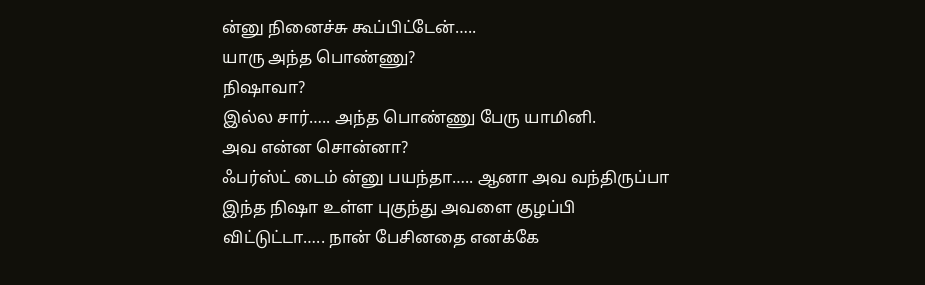ன்னு நினைச்சு கூப்பிட்டேன்…..
யாரு அந்த பொண்ணு?
நிஷாவா?
இல்ல சார்….. அந்த பொண்ணு பேரு யாமினி.
அவ என்ன சொன்னா?
ஃபர்ஸ்ட் டைம் ன்னு பயந்தா….. ஆனா அவ வந்திருப்பா இந்த நிஷா உள்ள புகுந்து அவளை குழப்பி விட்டுட்டா….. நான் பேசினதை எனக்கே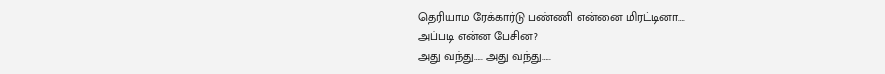தெரியாம ரேக்கார்டு பண்ணி என்னை மிரட்டினா….
அப்படி என்ன பேசின?
அது வந்து….. அது வந்து…..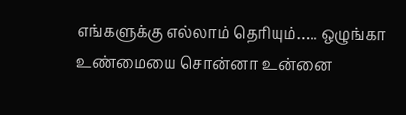எங்களுக்கு எல்லாம் தெரியும்….. ஒழுங்கா உண்மையை சொன்னா உன்னை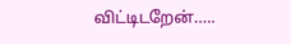விட்டிடறேன்…..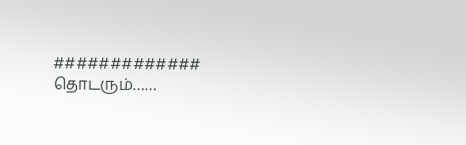#############
தொடரும்……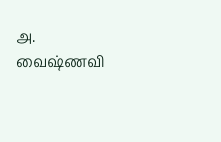அ. வைஷ்ணவி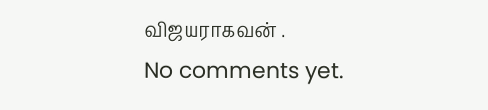விஜயராகவன் .
No comments yet.